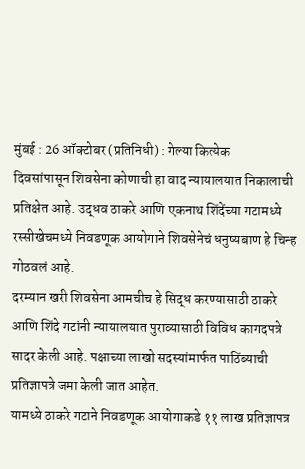मुंबई : 26 ऑक्टोबर (प्रतिनिधी) : गेल्या कित्येक
दिवसांपासून शिवसेना कोणाची हा वाद न्यायालयात निकालाची प्रतिक्षेत आहे. उद्धव ठाकरे आणि एकनाथ शिंदेंच्या गटामध्ये रस्सीखेचमध्ये निवडणूक आयोगाने शिवसेनेचं धनुष्यबाण हे चिन्ह गोठवलं आहे.
दरम्यान खरी शिवसेना आमचीच हे सिद्ध करण्यासाठी ठाकरे आणि शिंदे गटांनी न्यायालयात पुराव्यासाठी विविध कागदपत्रे सादर केली आहे. पक्षाच्या लाखो सदस्यांमार्फत पाठिंब्याची प्रतिज्ञापत्रे जमा केली जात आहेत.
यामध्ये ठाकरे गटाने निवडणूक आयोगाकडे ११ लाख प्रतिज्ञापत्र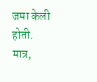जमा केली होती. मात्र,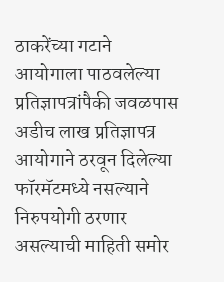ठाकरेंच्या गटाने आयोगाला पाठवलेल्या प्रतिज्ञापत्रांपैकी जवळपास अडीच लाख प्रतिज्ञापत्र आयोगाने ठरवून दिलेल्या फॉरमॅटमध्ये नसल्याने निरुपयोगी ठरणार असल्याची माहिती समोर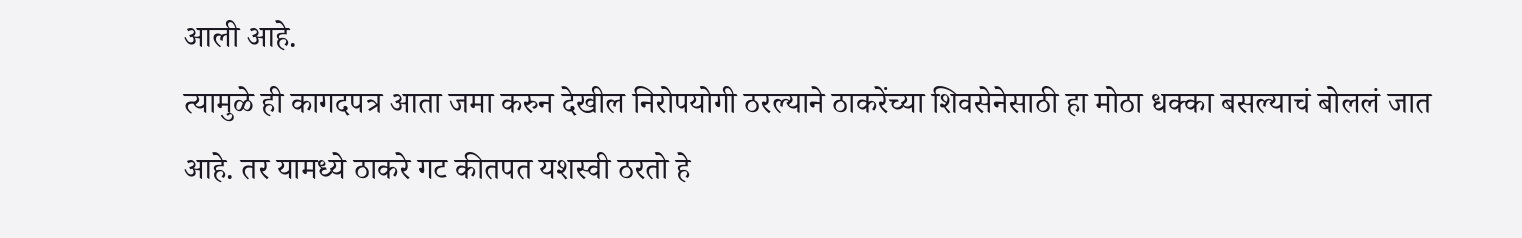आली आहे.
त्यामुळे ही कागदपत्र आता जमा करुन देखील निरोपयोगी ठरल्याने ठाकरेंच्या शिवसेनेसाठी हा मोठा धक्का बसल्याचं बोललं जात आहे. तर यामध्ये ठाकरे गट कीतपत यशस्वी ठरतो हे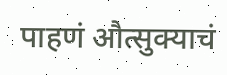पाहणं औत्सुक्याचं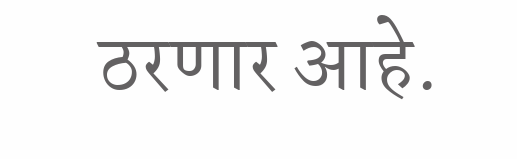ठरणार आहे.